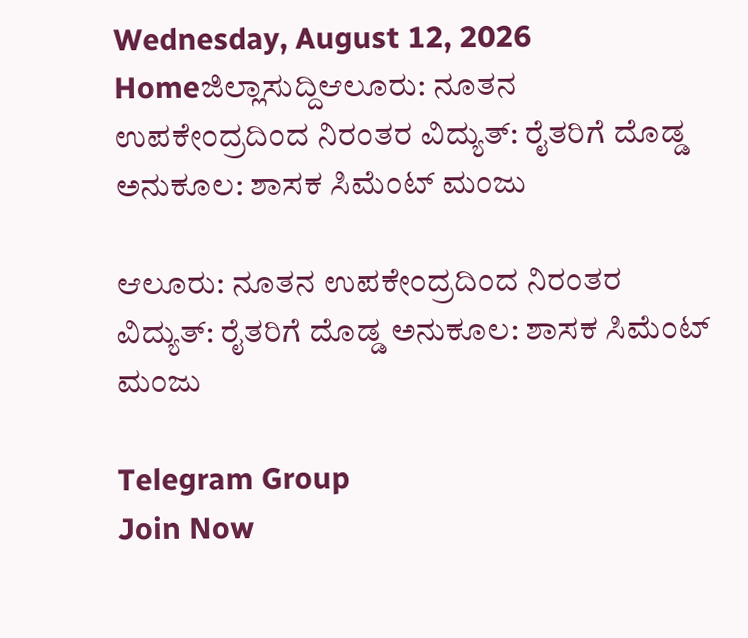Wednesday, August 12, 2026
Homeಜಿಲ್ಲಾಸುದ್ದಿಆಲೂರು: ನೂತನ ಉಪಕೇಂದ್ರದಿಂದ ನಿರಂತರ ವಿದ್ಯುತ್: ರೈತರಿಗೆ ದೊಡ್ಡ ಅನುಕೂಲ: ಶಾಸಕ ಸಿಮೆಂಟ್ ಮಂಜು

ಆಲೂರು: ನೂತನ ಉಪಕೇಂದ್ರದಿಂದ ನಿರಂತರ ವಿದ್ಯುತ್: ರೈತರಿಗೆ ದೊಡ್ಡ ಅನುಕೂಲ: ಶಾಸಕ ಸಿಮೆಂಟ್ ಮಂಜು

Telegram Group
Join Now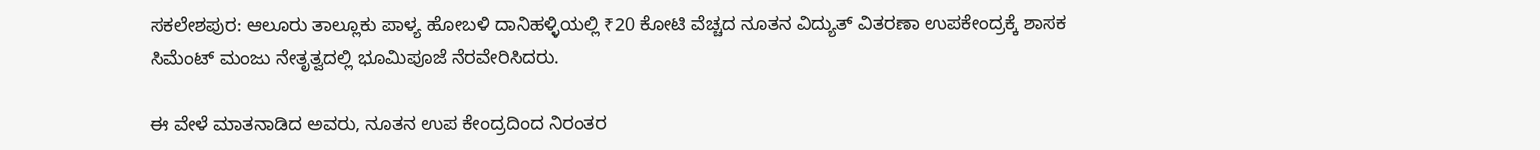ಸಕಲೇಶಪುರ: ಆಲೂರು ತಾಲ್ಲೂಕು ಪಾಳ್ಯ ಹೋಬಳಿ ದಾನಿಹಳ್ಳಿಯಲ್ಲಿ ₹20 ಕೋಟಿ ವೆಚ್ಚದ ನೂತನ ವಿದ್ಯುತ್ ವಿತರಣಾ ಉಪಕೇಂದ್ರಕ್ಕೆ ಶಾಸಕ ಸಿಮೆಂಟ್ ಮಂಜು ನೇತೃತ್ವದಲ್ಲಿ ಭೂಮಿಪೂಜೆ ನೆರವೇರಿಸಿದರು.

ಈ ವೇಳೆ ಮಾತನಾಡಿದ ಅವರು, ನೂತನ ಉಪ ಕೇಂದ್ರದಿಂದ ನಿರಂತರ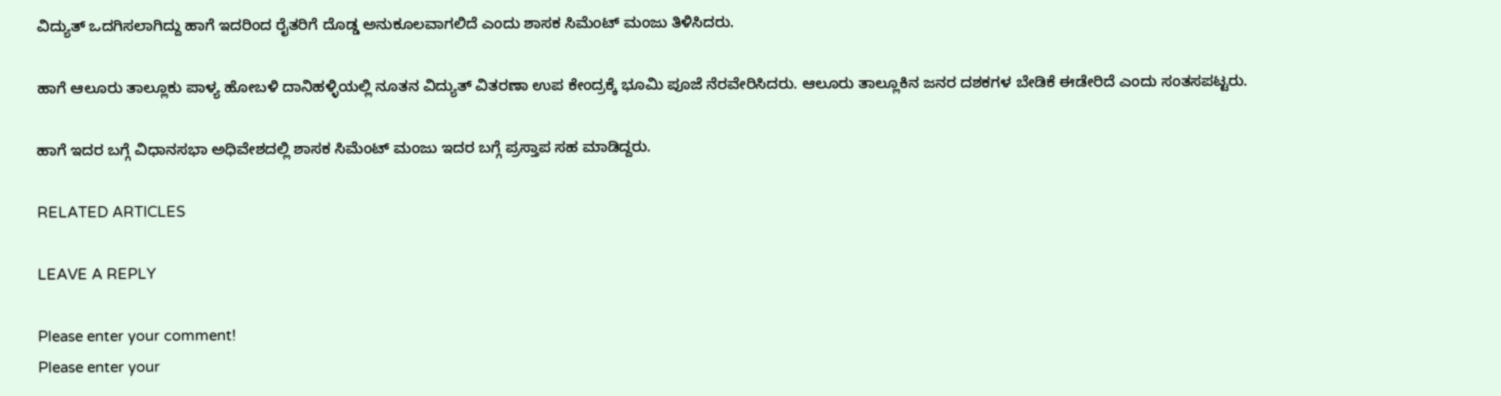ವಿದ್ಯುತ್ ಒದಗಿಸಲಾಗಿದ್ದು ಹಾಗೆ ಇದರಿಂದ ರೈತರಿಗೆ ದೊಡ್ಡ ಅನುಕೂಲವಾಗಲಿದೆ ಎಂದು ಶಾಸಕ ಸಿಮೆಂಟ್ ಮಂಜು ತಿಳಿಸಿದರು.

ಹಾಗೆ ಆಲೂರು ತಾಲ್ಲೂಕು ಪಾಳ್ಯ ಹೋಬಳಿ ದಾನಿಹಳ್ಳಿಯಲ್ಲಿ ನೂತನ ವಿದ್ಯುತ್ ವಿತರಣಾ ಉಪ ಕೇಂದ್ರಕ್ಕೆ ಭೂಮಿ ಪೂಜೆ ನೆರವೇರಿಸಿದರು. ಆಲೂರು ತಾಲ್ಲೂಕಿನ ಜನರ ದಶಕಗಳ ಬೇಡಿಕೆ ಈಡೇರಿದೆ ಎಂದು ಸಂತಸಪಟ್ಟರು.

ಹಾಗೆ ಇದರ ಬಗ್ಗೆ ವಿಧಾನಸಭಾ ಅಧಿವೇಶದಲ್ಲಿ ಶಾಸಕ ಸಿಮೆಂಟ್ ಮಂಜು ಇದರ ಬಗ್ಗೆ ಪ್ರಸ್ತಾಪ ಸಹ ಮಾಡಿದ್ದರು.

RELATED ARTICLES

LEAVE A REPLY

Please enter your comment!
Please enter your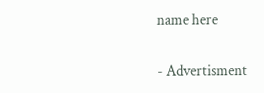name here

- Advertisment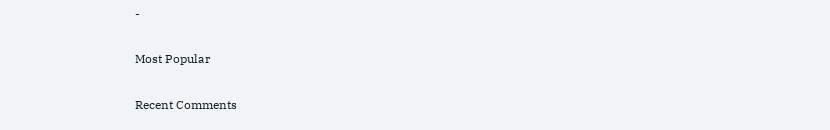-

Most Popular

Recent Comments